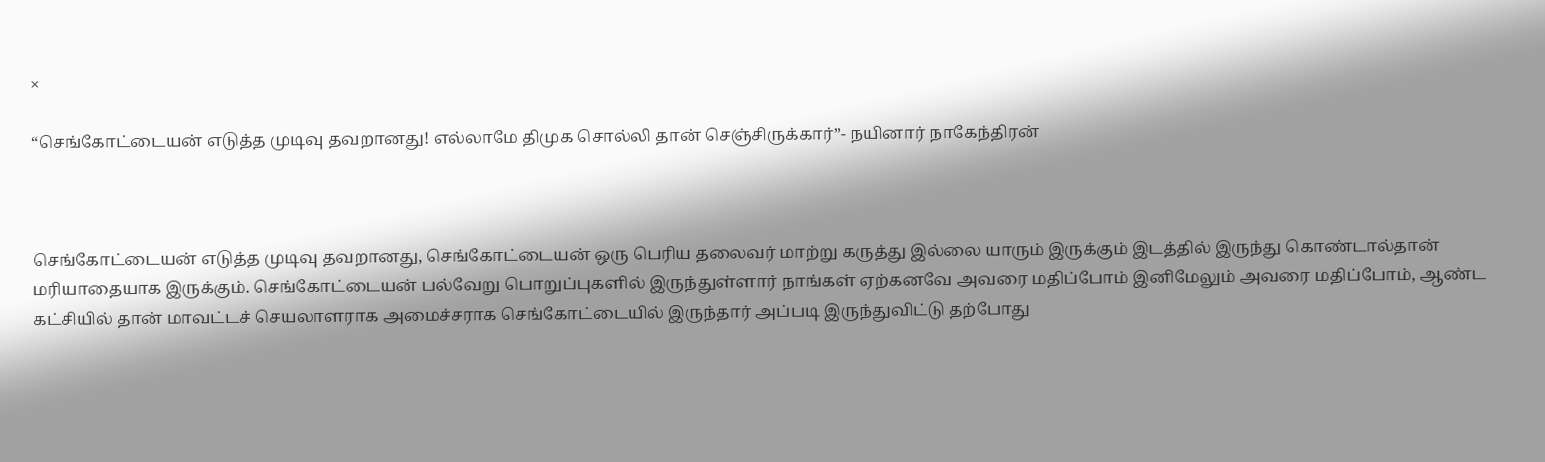×

“செங்கோட்டையன் எடுத்த முடிவு தவறானது! எல்லாமே திமுக சொல்லி தான் செஞ்சிருக்கார்”- நயினார் நாகேந்திரன்



செங்கோட்டையன் எடுத்த முடிவு தவறானது, செங்கோட்டையன் ஒரு பெரிய தலைவர் மாற்று கருத்து இல்லை யாரும் இருக்கும் இடத்தில் இருந்து கொண்டால்தான் மரியாதையாக இருக்கும். செங்கோட்டையன் பல்வேறு பொறுப்புகளில் இருந்துள்ளார் நாங்கள் ஏற்கனவே அவரை மதிப்போம் இனிமேலும் அவரை மதிப்போம், ஆண்ட கட்சியில் தான் மாவட்டச் செயலாளராக அமைச்சராக செங்கோட்டையில் இருந்தார் அப்படி இருந்துவிட்டு தற்போது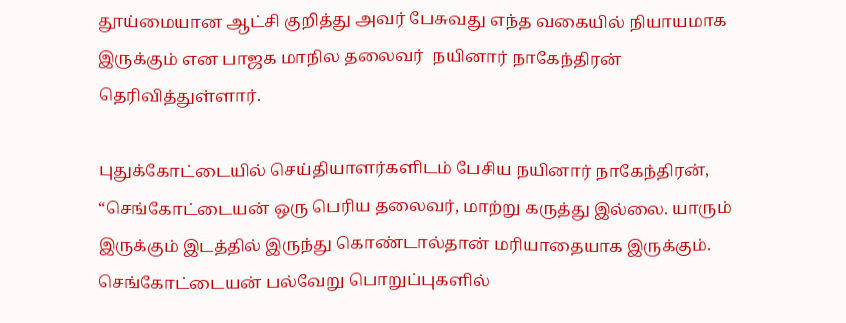தூய்மையான ஆட்சி குறித்து அவர் பேசுவது எந்த வகையில் நியாயமாக இருக்கும் என பாஜக மாநில தலைவர்  நயினார் நாகேந்திரன் தெரிவித்துள்ளார்.

புதுக்கோட்டையில் செய்தியாளர்களிடம் பேசிய நயினார் நாகேந்திரன், “செங்கோட்டையன் ஒரு பெரிய தலைவர், மாற்று கருத்து இல்லை. யாரும் இருக்கும் இடத்தில் இருந்து கொண்டால்தான் மரியாதையாக இருக்கும். செங்கோட்டையன் பல்வேறு பொறுப்புகளில்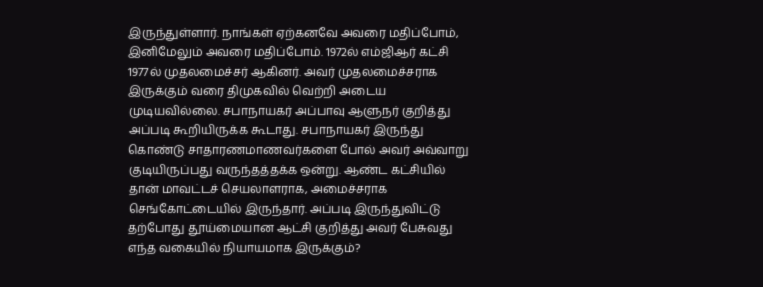இருந்துள்ளார். நாங்கள் ஏற்கனவே அவரை மதிப்போம், இனிமேலும் அவரை மதிப்போம். 1972ல் எம்ஜிஆர் கட்சி 1977ல் முதலமைச்சர் ஆகினர். அவர் முதலமைச்சராக இருக்கும் வரை திமுகவில் வெற்றி அடைய முடியவில்லை. சபாநாயகர் அப்பாவு ஆளுநர் குறித்து அப்படி கூறியிருக்க கூடாது. சபாநாயகர் இருந்து கொண்டு சாதாரணமாணவர்களை போல் அவர் அவ்வாறு குடியிருப்பது வருந்தத்தக்க ஒன்று. ஆண்ட கட்சியில் தான் மாவட்டச் செயலாளராக, அமைச்சராக செங்கோட்டையில் இருந்தார். அப்படி இருந்துவிட்டு தற்போது தூய்மையான ஆட்சி குறித்து அவர் பேசுவது எந்த வகையில் நியாயமாக இருக்கும்?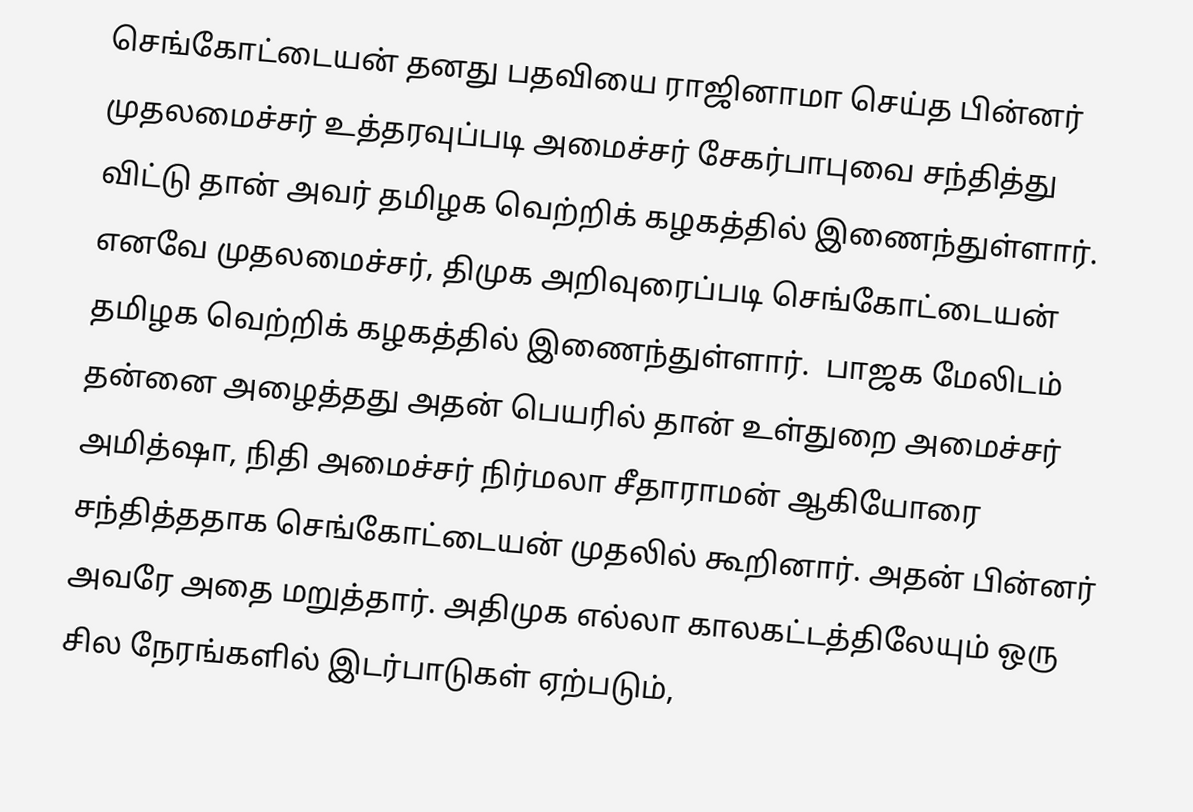செங்கோட்டையன் தனது பதவியை ராஜினாமா செய்த பின்னர் முதலமைச்சர் உத்தரவுப்படி அமைச்சர் சேகர்பாபுவை சந்தித்து விட்டு தான் அவர் தமிழக வெற்றிக் கழகத்தில் இணைந்துள்ளார். எனவே முதலமைச்சர், திமுக அறிவுரைப்படி செங்கோட்டையன் தமிழக வெற்றிக் கழகத்தில் இணைந்துள்ளார்.  பாஜக மேலிடம் தன்னை அழைத்தது அதன் பெயரில் தான் உள்துறை அமைச்சர் அமித்ஷா, நிதி அமைச்சர் நிர்மலா சீதாராமன் ஆகியோரை சந்தித்ததாக செங்கோட்டையன் முதலில் கூறினார். அதன் பின்னர் அவரே அதை மறுத்தார். அதிமுக எல்லா காலகட்டத்திலேயும் ஒரு சில நேரங்களில் இடர்பாடுகள் ஏற்படும்,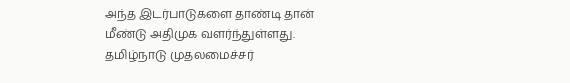அந்த இடர்பாடுகளை தாண்டி தான் மீண்டு அதிமுக வளர்ந்துள்ளது. தமிழ்நாடு முதலமைச்சர்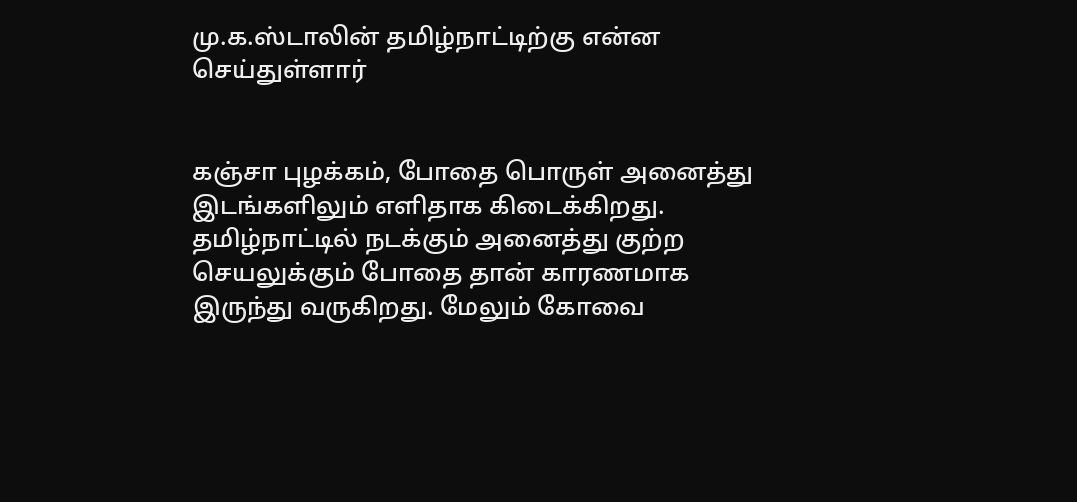மு.க.ஸ்டாலின் தமிழ்நாட்டிற்கு என்ன செய்துள்ளார்


கஞ்சா புழக்கம், போதை பொருள் அனைத்து இடங்களிலும் எளிதாக கிடைக்கிறது. தமிழ்நாட்டில் நடக்கும் அனைத்து குற்ற செயலுக்கும் போதை தான் காரணமாக இருந்து வருகிறது. மேலும் கோவை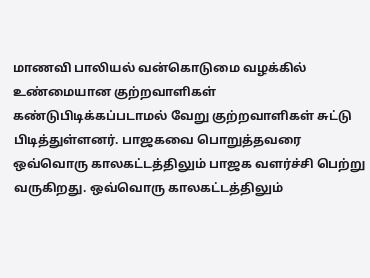மாணவி பாலியல் வன்கொடுமை வழக்கில் உண்மையான குற்றவாளிகள் கண்டுபிடிக்கப்படாமல் வேறு குற்றவாளிகள் சுட்டு பிடித்துள்ளனர். பாஜகவை பொறுத்தவரை ஒவ்வொரு காலகட்டத்திலும் பாஜக வளர்ச்சி பெற்று வருகிறது. ஒவ்வொரு காலகட்டத்திலும்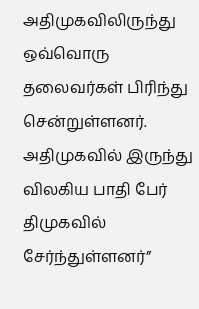அதிமுகவிலிருந்து ஒவ்வொரு தலைவர்கள் பிரிந்து சென்றுள்ளனர். அதிமுகவில் இருந்து விலகிய பாதி பேர் திமுகவில் சேர்ந்துள்ளனர்”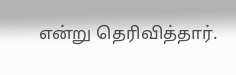என்று தெரிவித்தார்.